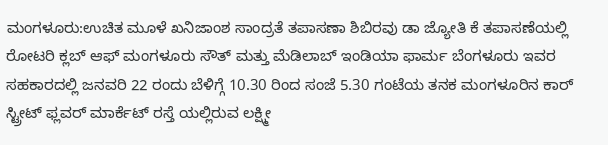ಮಂಗಳೂರು:ಉಚಿತ ಮೂಳೆ ಖನಿಜಾಂಶ ಸಾಂದ್ರತೆ ತಪಾಸಣಾ ಶಿಬಿರವು ಡಾ ಜ್ಯೋತಿ ಕೆ ತಪಾಸಣೆಯಲ್ಲಿ ರೋಟರಿ ಕ್ಲಬ್ ಆಫ್ ಮಂಗಳೂರು ಸೌತ್ ಮತ್ತು ಮೆಡಿಲಾಬ್ ಇಂಡಿಯಾ ಫಾರ್ಮ ಬೆಂಗಳೂರು ಇವರ ಸಹಕಾರದಲ್ಲಿ ಜನವರಿ 22 ರಂದು ಬೆಳಿಗ್ಗೆ 10.30 ರಿಂದ ಸಂಜೆ 5.30 ಗಂಟೆಯ ತನಕ ಮಂಗಳೂರಿನ ಕಾರ್ ಸ್ಟ್ರೀಟ್ ಫ್ಲವರ್ ಮಾರ್ಕೆಟ್ ರಸ್ತೆ ಯಲ್ಲಿರುವ ಲಕ್ಷ್ಮೀ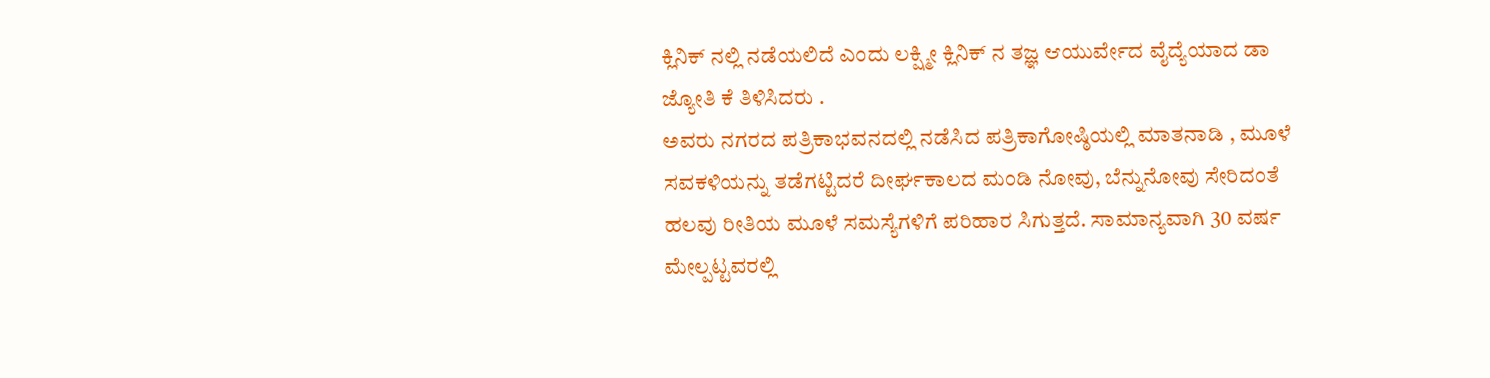ಕ್ಲಿನಿಕ್ ನಲ್ಲಿ ನಡೆಯಲಿದೆ ಎಂದು ಲಕ್ಷ್ಮೀ ಕ್ಲಿನಿಕ್ ನ ತಜ್ಞ ಆಯುರ್ವೇದ ವೈದ್ಯೆಯಾದ ಡಾ ಜ್ಯೋತಿ ಕೆ ತಿಳಿಸಿದರು .
ಅವರು ನಗರದ ಪತ್ರಿಕಾಭವನದಲ್ಲಿ ನಡೆಸಿದ ಪತ್ರಿಕಾಗೋಷ್ಠಿಯಲ್ಲಿ ಮಾತನಾಡಿ , ಮೂಳೆ ಸವಕಳಿಯನ್ನು ತಡೆಗಟ್ಟಿದರೆ ದೀರ್ಘಕಾಲದ ಮಂಡಿ ನೋವು, ಬೆನ್ನುನೋವು ಸೇರಿದಂತೆ ಹಲವು ರೀತಿಯ ಮೂಳೆ ಸಮಸ್ಯೆಗಳಿಗೆ ಪರಿಹಾರ ಸಿಗುತ್ತದೆ. ಸಾಮಾನ್ಯವಾಗಿ 30 ವರ್ಷ ಮೇಲ್ಪಟ್ಟವರಲ್ಲಿ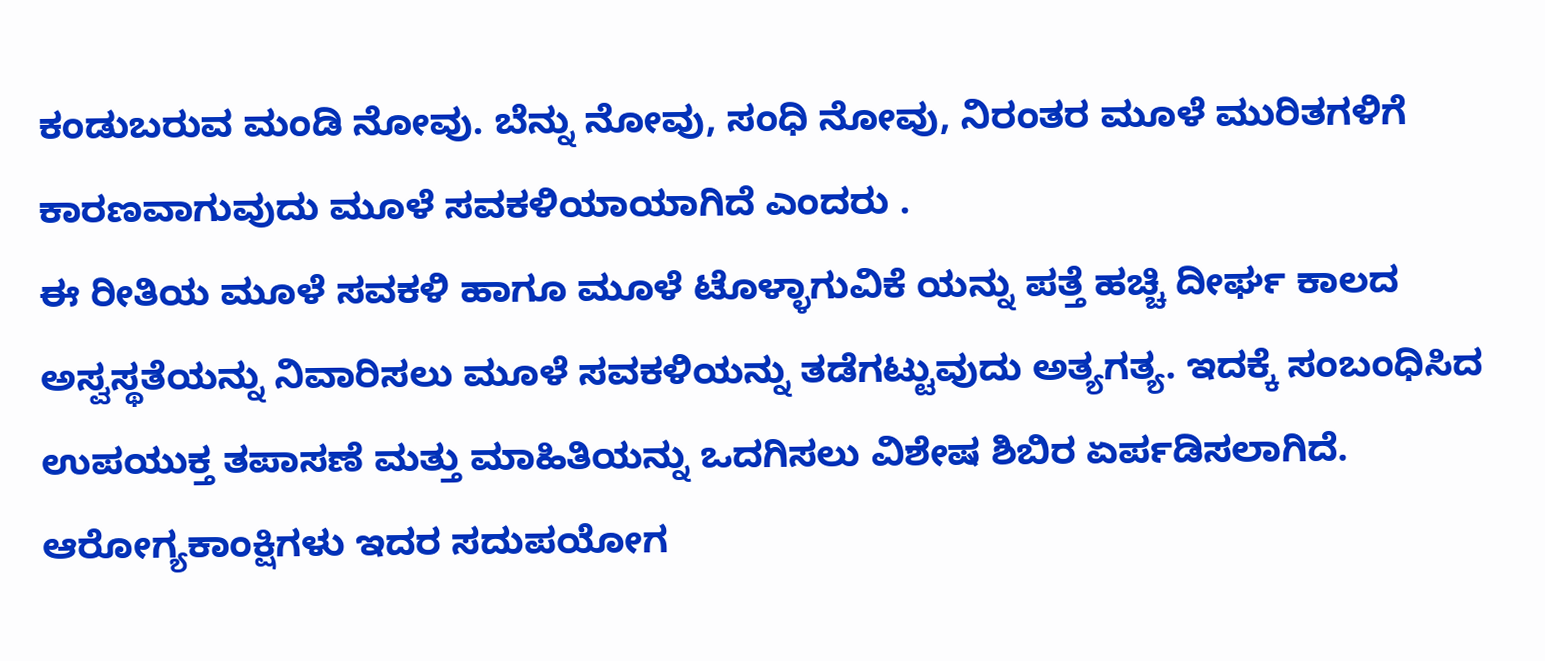ಕಂಡುಬರುವ ಮಂಡಿ ನೋವು. ಬೆನ್ನು ನೋವು, ಸಂಧಿ ನೋವು, ನಿರಂತರ ಮೂಳೆ ಮುರಿತಗಳಿಗೆ ಕಾರಣವಾಗುವುದು ಮೂಳೆ ಸವಕಳಿಯಾಯಾಗಿದೆ ಎಂದರು .
ಈ ರೀತಿಯ ಮೂಳೆ ಸವಕಳಿ ಹಾಗೂ ಮೂಳೆ ಟೊಳ್ಳಾಗುವಿಕೆ ಯನ್ನು ಪತ್ತೆ ಹಚ್ಚಿ ದೀರ್ಘ ಕಾಲದ ಅಸ್ವಸ್ಥತೆಯನ್ನು ನಿವಾರಿಸಲು ಮೂಳೆ ಸವಕಳಿಯನ್ನು ತಡೆಗಟ್ಟುವುದು ಅತ್ಯಗತ್ಯ. ಇದಕ್ಕೆ ಸಂಬಂಧಿಸಿದ ಉಪಯುಕ್ತ ತಪಾಸಣೆ ಮತ್ತು ಮಾಹಿತಿಯನ್ನು ಒದಗಿಸಲು ವಿಶೇಷ ಶಿಬಿರ ಏರ್ಪಡಿಸಲಾಗಿದೆ. ಆರೋಗ್ಯಕಾಂಕ್ಷಿಗಳು ಇದರ ಸದುಪಯೋಗ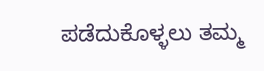ಪಡೆದುಕೊಳ್ಳಲು ತಮ್ಮ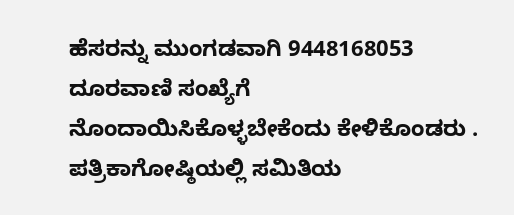ಹೆಸರನ್ನು ಮುಂಗಡವಾಗಿ 9448168053 ದೂರವಾಣಿ ಸಂಖ್ಯೆಗೆ ನೊಂದಾಯಿಸಿಕೊಳ್ಳಬೇಕೆಂದು ಕೇಳಿಕೊಂಡರು .
ಪತ್ರಿಕಾಗೋಷ್ಠಿಯಲ್ಲಿ ಸಮಿತಿಯ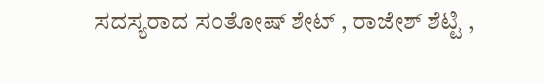ಸದಸ್ಯರಾದ ಸಂತೋಷ್ ಶೇಟ್ , ರಾಜೇಶ್ ಶೆಟ್ಟಿ ,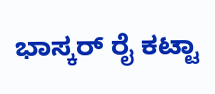ಭಾಸ್ಕರ್ ರೈ ಕಟ್ಟಾ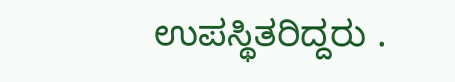ಉಪಸ್ಥಿತರಿದ್ದರು .